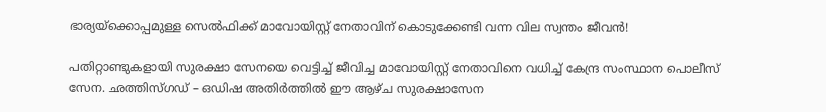ഭാര്യയ്‌ക്കൊപ്പമുള്ള സെല്‍ഫിക്ക് മാവോയിസ്റ്റ് നേതാവിന് കൊടുക്കേണ്ടി വന്ന വില സ്വന്തം ജീവന്‍!

പതിറ്റാണ്ടുകളായി സുരക്ഷാ സേനയെ വെട്ടിച്ച് ജീവിച്ച മാവോയിസ്റ്റ് നേതാവിനെ വധിച്ച് കേന്ദ്ര സംസ്ഥാന പൊലീസ് സേന. ഛത്തിസ്ഗഡ് – ഒഡിഷ അതിര്‍ത്തില്‍ ഈ ആഴ്ച സുരക്ഷാസേന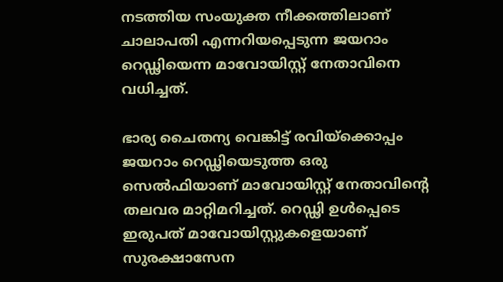നടത്തിയ സംയുക്ത നീക്കത്തിലാണ് ചാലാപതി എന്നറിയപ്പെടുന്ന ജയറാം റെഡ്ഢിയെന്ന മാവോയിസ്റ്റ് നേതാവിനെ വധിച്ചത്.

ഭാര്യ ചൈതന്യ വെങ്കിട്ട് രവിയ്‌ക്കൊപ്പം ജയറാം റെഡ്ഢിയെടുത്ത ഒരു സെല്‍ഫിയാണ് മാവോയിസ്റ്റ് നേതാവിന്റെ തലവര മാറ്റിമറിച്ചത്. റെഡ്ഢി ഉള്‍പ്പെടെ ഇരുപത് മാവോയിസ്റ്റുകളെയാണ് സുരക്ഷാസേന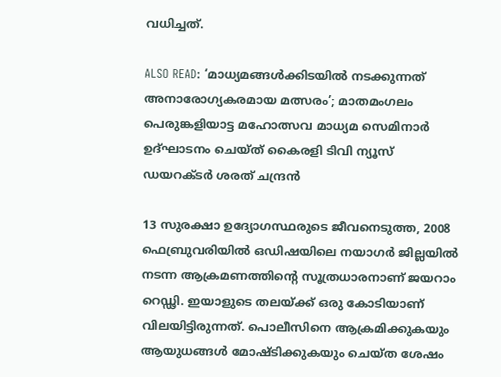വധിച്ചത്.

ALSO READ: ‘മാധ്യമങ്ങൾക്കിടയിൽ നടക്കുന്നത് അനാരോഗ്യകരമായ മത്സരം’; മാതമംഗലം പെരുങ്കളിയാട്ട മഹോത്സവ മാധ്യമ സെമിനാർ ഉദ്ഘാടനം ചെയ്ത് കൈരളി ടിവി ന്യൂസ് ഡയറക്ടർ ശരത് ചന്ദ്രൻ

13 സുരക്ഷാ ഉദ്യോഗസ്ഥരുടെ ജീവനെടുത്ത, 2008 ഫെബ്രുവരിയില്‍ ഒഡിഷയിലെ നയാഗര്‍ ജില്ലയില്‍ നടന്ന ആക്രമണത്തിന്റെ സൂത്രധാരനാണ് ജയറാം റെഡ്ഢി. ഇയാളുടെ തലയ്ക്ക് ഒരു കോടിയാണ് വിലയിട്ടിരുന്നത്. പൊലീസിനെ ആക്രമിക്കുകയും ആയുധങ്ങള്‍ മോഷ്ടിക്കുകയും ചെയ്ത ശേഷം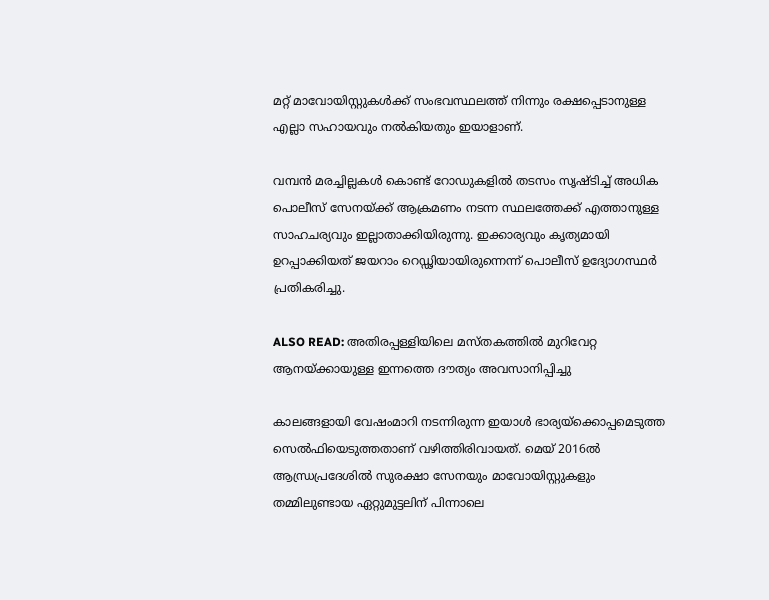മറ്റ് മാവോയിസ്റ്റുകള്‍ക്ക് സംഭവസ്ഥലത്ത് നിന്നും രക്ഷപ്പെടാനുള്ള എല്ലാ സഹായവും നല്‍കിയതും ഇയാളാണ്.

വമ്പന്‍ മരച്ചില്ലകള്‍ കൊണ്ട് റോഡുകളില്‍ തടസം സൃഷ്ടിച്ച് അധിക പൊലീസ് സേനയ്ക്ക് ആക്രമണം നടന്ന സ്ഥലത്തേക്ക് എത്താനുള്ള സാഹചര്യവും ഇല്ലാതാക്കിയിരുന്നു. ഇക്കാര്യവും കൃത്യമായി ഉറപ്പാക്കിയത് ജയറാം റെഡ്ഢിയായിരുന്നെന്ന് പൊലീസ് ഉദ്യോഗസ്ഥര്‍ പ്രതികരിച്ചു.

ALSO READ: അതിരപ്പള്ളിയിലെ മസ്തകത്തിൽ മുറിവേറ്റ ആനയ്ക്കായുള്ള ഇന്നത്തെ ദൗത്യം അവസാനിപ്പിച്ചു

കാലങ്ങളായി വേഷംമാറി നടന്നിരുന്ന ഇയാള്‍ ഭാര്യയ്‌ക്കൊപ്പമെടുത്ത സെല്‍ഫിയെടുത്തതാണ് വഴിത്തിരിവായത്. മെയ് 2016ല്‍ ആന്ധ്രപ്രദേശില്‍ സുരക്ഷാ സേനയും മാവോയിസ്റ്റുകളും തമ്മിലുണ്ടായ ഏറ്റുമുട്ടലിന് പിന്നാലെ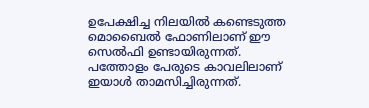ഉപേക്ഷിച്ച നിലയില്‍ കണ്ടെടുത്ത മൊബൈല്‍ ഫോണിലാണ് ഈ സെല്‍ഫി ഉണ്ടായിരുന്നത്. പത്തോളം പേരുടെ കാവലിലാണ് ഇയാള്‍ താമസിച്ചിരുന്നത്.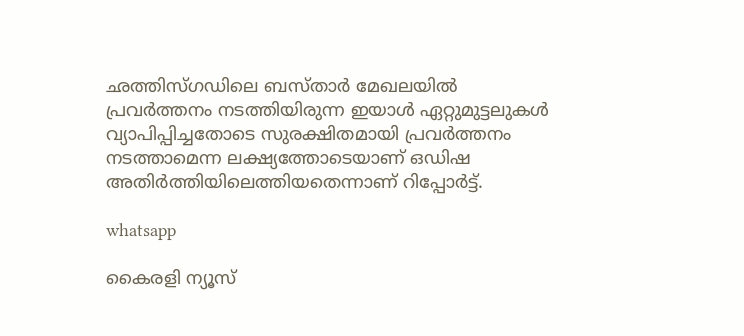ഛത്തിസ്ഗഡിലെ ബസ്താര്‍ മേഖലയില്‍ പ്രവര്‍ത്തനം നടത്തിയിരുന്ന ഇയാള്‍ ഏറ്റുമുട്ടലുകള്‍ വ്യാപിപ്പിച്ചതോടെ സുരക്ഷിതമായി പ്രവര്‍ത്തനം നടത്താമെന്ന ലക്ഷ്യത്തോടെയാണ് ഒഡിഷ അതിര്‍ത്തിയിലെത്തിയതെന്നാണ് റിപ്പോര്‍ട്ട്.

whatsapp

കൈരളി ന്യൂസ്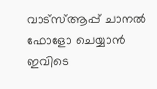വാട്‌സ്ആപ്പ് ചാനല്‍ ഫോളോ ചെയ്യാന്‍ ഇവിടെ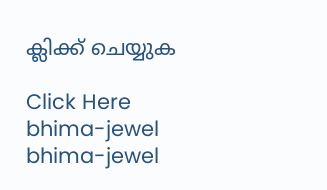ക്ലിക്ക് ചെയ്യുക

Click Here
bhima-jewel
bhima-jewel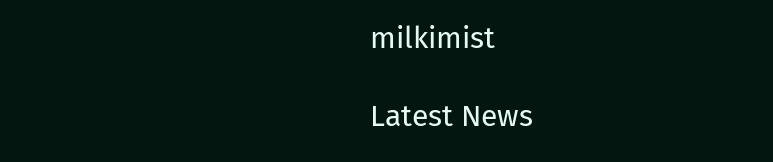milkimist

Latest News